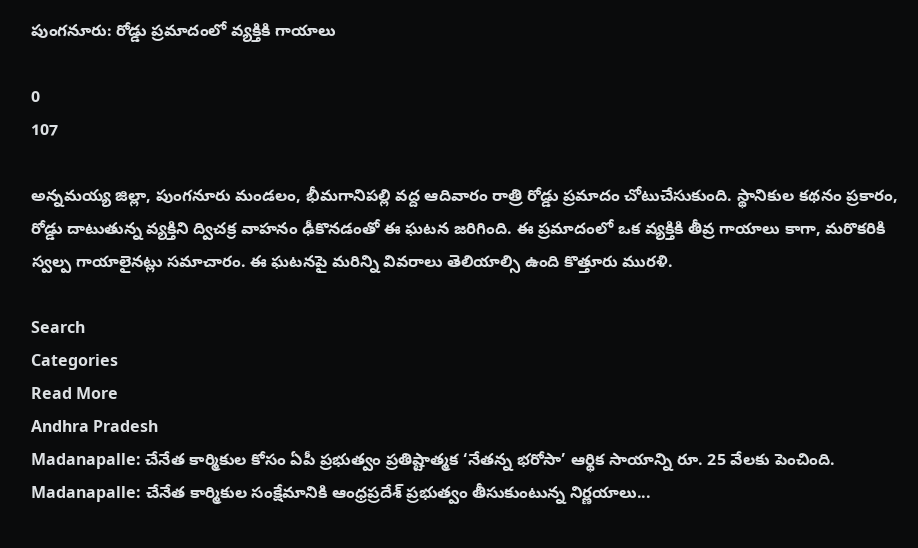పుంగనూరు: రోడ్డు ప్రమాదంలో వ్యక్తికి గాయాలు

0
107

అన్నమయ్య జిల్లా, పుంగనూరు మండలం, భీమగానిపల్లి వద్ద ఆదివారం రాత్రి రోడ్డు ప్రమాదం చోటుచేసుకుంది. స్థానికుల కథనం ప్రకారం, రోడ్డు దాటుతున్న వ్యక్తిని ద్విచక్ర వాహనం ఢీకొనడంతో ఈ ఘటన జరిగింది. ఈ ప్రమాదంలో ఒక వ్యక్తికి తీవ్ర గాయాలు కాగా, మరొకరికి స్వల్ప గాయాలైనట్లు సమాచారం. ఈ ఘటనపై మరిన్ని వివరాలు తెలియాల్సి ఉంది కొత్తూరు మురళి.

Search
Categories
Read More
Andhra Pradesh
Madanapalle: చేనేత కార్మికుల కోసం ఏపీ ప్రభుత్వం ప్రతిష్టాత్మక ‘నేతన్న భరోసా’ ఆర్థిక సాయాన్ని రూ. 25 వేలకు పెంచింది.
Madanapalle: చేనేత కార్మికుల సంక్షేమానికి ఆంధ్రప్రదేశ్ ప్రభుత్వం తీసుకుంటున్న నిర్ణయాలు...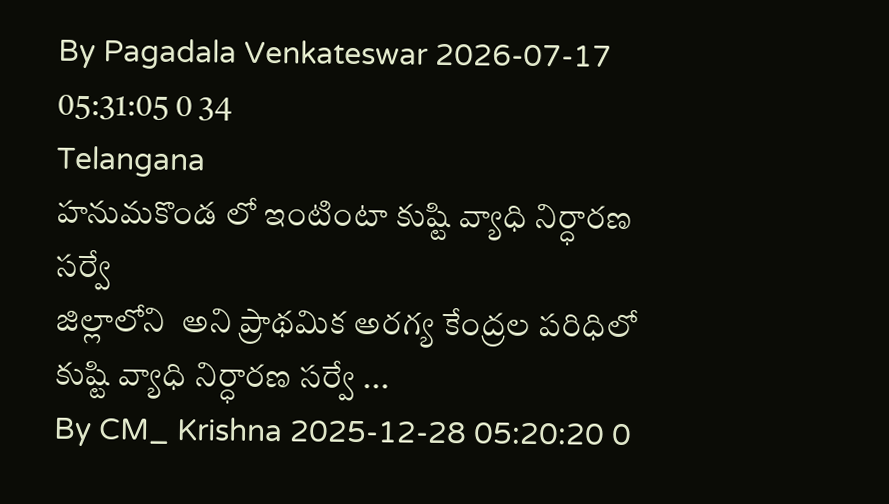By Pagadala Venkateswar 2026-07-17 05:31:05 0 34
Telangana
హనుమకొండ లో ఇంటింటా కుష్టి వ్యాధి నిర్ధారణ సర్వే
జిల్లాలోని  అని ప్రాథమిక అరగ్య కేంద్రల పరిధిలో  కుష్టి వ్యాధి నిర్ధారణ సర్వే ...
By CM_ Krishna 2025-12-28 05:20:20 0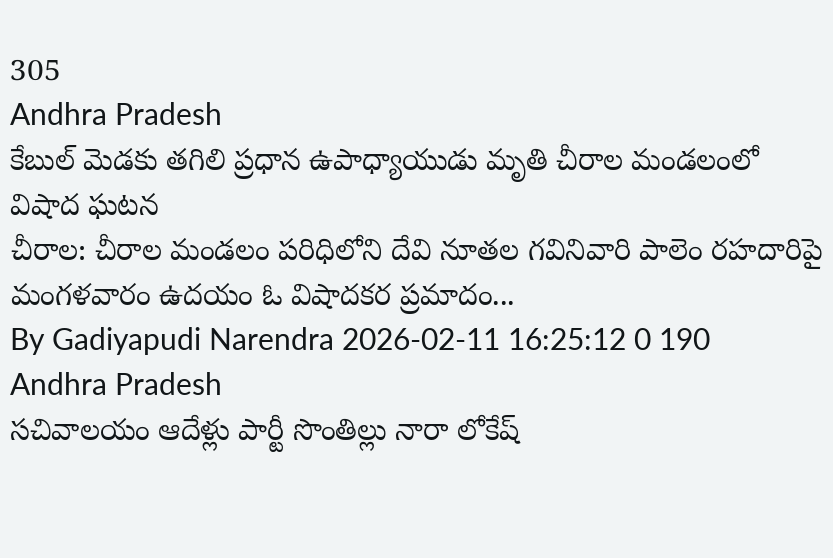305
Andhra Pradesh
కేబుల్ మెడకు తగిలి ప్రధాన ఉపాధ్యాయుడు మృతి చీరాల మండలంలో విషాద ఘటన
చీరాల: చీరాల మండలం పరిధిలోని దేవి నూతల గవినివారి పాలెం రహదారిపై మంగళవారం ఉదయం ఓ విషాదకర ప్రమాదం...
By Gadiyapudi Narendra 2026-02-11 16:25:12 0 190
Andhra Pradesh
సచివాలయం ఆదేళ్లు పార్టీ సొంతిల్లు నారా లోకేష్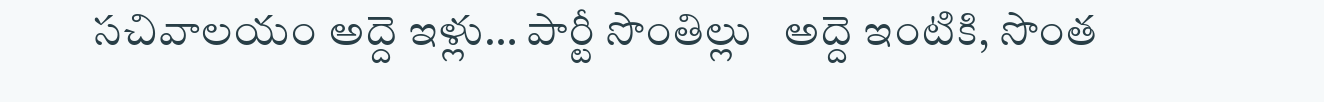సచివాలయం అద్దె ఇళ్లు… పార్టీ సొంతిల్లు   అద్దె ఇంటికి, సొంత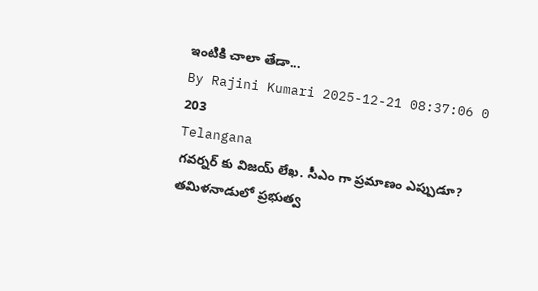ఇంటికి చాలా తేడా...
By Rajini Kumari 2025-12-21 08:37:06 0 203
Telangana
గవర్నర్ కు విజయ్ లేఖ. సీఎం గా ప్రమాణం ఎప్పుడూ?
తమిళనాడులో ప్రభుత్వ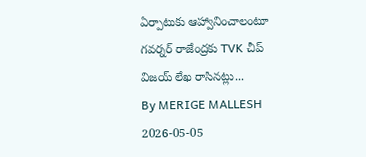ఏర్పాటుకు ఆహ్వానించాలంటూ గవర్నర్ రాజేంద్రకు TVK చీప్ విజయ్ లేఖ రాసినట్లు...
By MERIGE MALLESH 2026-05-05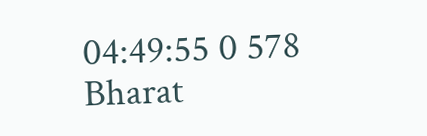04:49:55 0 578
Bharat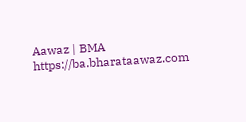Aawaz | BMA https://ba.bharataawaz.com